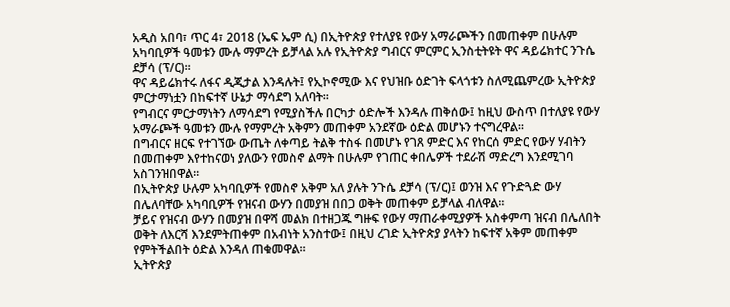አዲስ አበባ፣ ጥር 4፣ 2018 (ኤፍ ኤም ሲ) በኢትዮጵያ የተለያዩ የውሃ አማራጮችን በመጠቀም በሁሉም አካባቢዎች ዓመቱን ሙሉ ማምረት ይቻላል አሉ የኢትዮጵያ ግብርና ምርምር ኢንስቲትዩት ዋና ዳይሬክተር ንጉሴ ደቻሳ (ፕ/ር)።
ዋና ዳይሬክተሩ ለፋና ዲጂታል እንዳሉት፤ የኢኮኖሚው እና የህዝቡ ዕድገት ፍላጎቱን ስለሚጨምረው ኢትዮጵያ ምርታማነቷን በከፍተኛ ሁኔታ ማሳደግ አለባት።
የግብርና ምርታማነትን ለማሳደግ የሚያስችሉ በርካታ ዕድሎች እንዳሉ ጠቅሰው፤ ከዚህ ውስጥ በተለያዩ የውሃ አማራጮች ዓመቱን ሙሉ የማምረት አቅምን መጠቀም አንደኛው ዕድል መሆኑን ተናግረዋል።
በግብርና ዘርፍ የተገኘው ውጤት ለቀጣይ ትልቅ ተስፋ በመሆኑ የገጸ ምድር እና የከርሰ ምድር የውሃ ሃብትን በመጠቀም እየተከናወነ ያለውን የመስኖ ልማት በሁሉም የገጠር ቀበሌዎች ተደራሽ ማድረግ እንደሚገባ አስገንዝበዋል።
በኢትዮጵያ ሁሉም አካባቢዎች የመስኖ አቅም አለ ያሉት ንጉሴ ደቻሳ (ፕ/ር)፤ ወንዝ እና የጉድጓድ ውሃ በሌለባቸው አካባቢዎች የዝናብ ውሃን በመያዝ በበጋ ወቅት መጠቀም ይቻላል ብለዋል።
ቻይና የዝናብ ውሃን በመያዝ በዋሻ መልክ በተዘጋጁ ግዙፍ የውሃ ማጠራቀሚያዎች አስቀምጣ ዝናብ በሌለበት ወቅት ለእርሻ እንደምትጠቀም በአብነት አንስተው፤ በዚህ ረገድ ኢትዮጵያ ያላትን ከፍተኛ አቅም መጠቀም የምትችልበት ዕድል እንዳለ ጠቁመዋል።
ኢትዮጵያ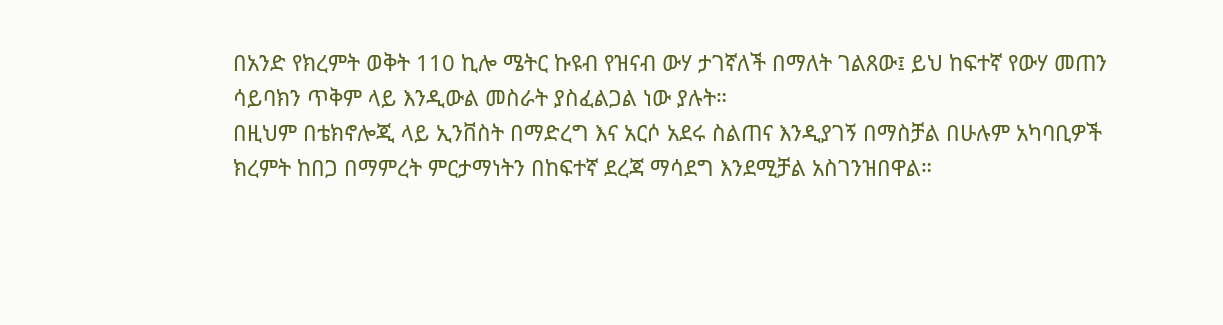በአንድ የክረምት ወቅት 110 ኪሎ ሜትር ኩዩብ የዝናብ ውሃ ታገኛለች በማለት ገልጸው፤ ይህ ከፍተኛ የውሃ መጠን ሳይባክን ጥቅም ላይ እንዲውል መስራት ያስፈልጋል ነው ያሉት።
በዚህም በቴክኖሎጂ ላይ ኢንቨስት በማድረግ እና አርሶ አደሩ ስልጠና እንዲያገኝ በማስቻል በሁሉም አካባቢዎች ክረምት ከበጋ በማምረት ምርታማነትን በከፍተኛ ደረጃ ማሳደግ እንደሚቻል አስገንዝበዋል።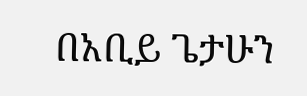በአቢይ ጌታሁን